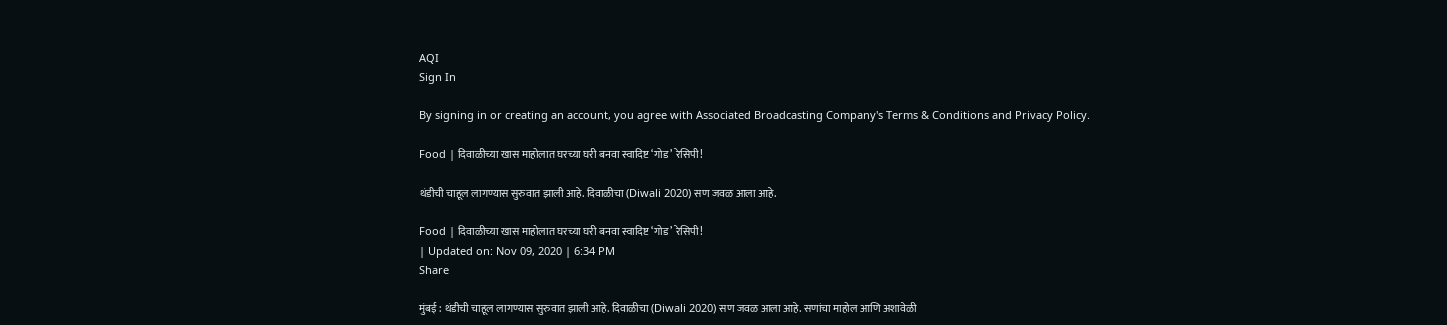AQI
Sign In

By signing in or creating an account, you agree with Associated Broadcasting Company's Terms & Conditions and Privacy Policy.

Food | दिवाळीच्या खास माहोलात घरच्या घरी बनवा स्वादिष्ट ‘गोड’ रेसिपी!

थंडीची चाहूल लागण्यास सुरुवात झाली आहे. दिवाळीचा (Diwali 2020) सण जवळ आला आहे.

Food | दिवाळीच्या खास माहोलात घरच्या घरी बनवा स्वादिष्ट ‘गोड’ रेसिपी!
| Updated on: Nov 09, 2020 | 6:34 PM
Share

मुंबई : थंडीची चाहूल लागण्यास सुरुवात झाली आहे. दिवाळीचा (Diwali 2020) सण जवळ आला आहे. सणांचा माहोल आणि अशावेळी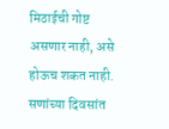मिठाईची गोष्ट असणार नाही, असे होऊच शकत नाही. सणांच्या दिवसांत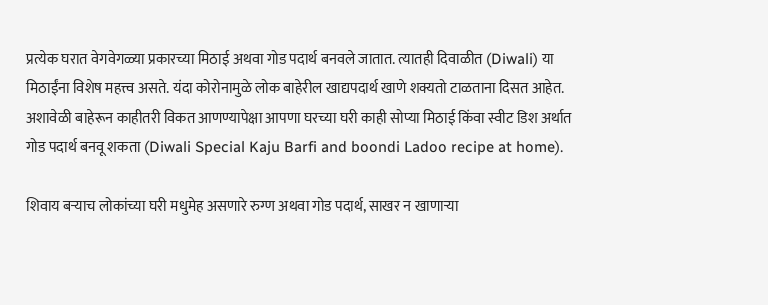प्रत्येक घरात वेगवेगळ्या प्रकारच्या मिठाई अथवा गोड पदार्थ बनवले जातात. त्यातही दिवाळीत (Diwali) या मिठाईंना विशेष महत्त्व असते. यंदा कोरोनामुळे लोक बाहेरील खाद्यपदार्थ खाणे शक्यतो टाळताना दिसत आहेत. अशावेळी बाहेरून काहीतरी विकत आणण्यापेक्षा आपणा घरच्या घरी काही सोप्या मिठाई किंवा स्वीट डिश अर्थात गोड पदार्थ बनवू शकता (Diwali Special Kaju Barfi and boondi Ladoo recipe at home).

शिवाय बऱ्याच लोकांच्या घरी मधुमेह असणारे रुग्ण अथवा गोड पदार्थ, साखर न खाणाऱ्या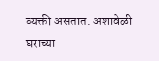व्यक्ती असतात. अशावेळी घराच्या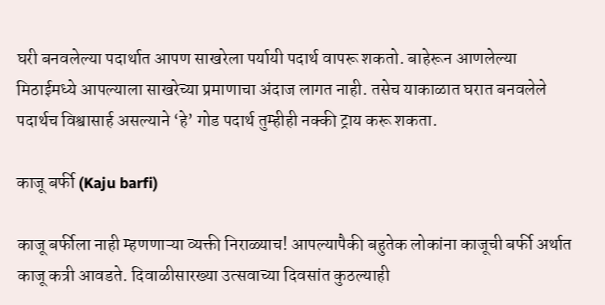घरी बनवलेल्या पदार्थात आपण साखरेला पर्यायी पदार्थ वापरू शकतो. बाहेरून आणलेल्या मिठाईमध्ये आपल्याला साखरेच्या प्रमाणाचा अंदाज लागत नाही. तसेच याकाळात घरात बनवलेले पदार्थच विश्वासार्ह असल्याने ‘हे’ गोड पदार्थ तुम्हीही नक्की ट्राय करू शकता.

काजू बर्फी (Kaju barfi)

काजू बर्फीला नाही म्हणणाऱ्या व्यक्ती निराळ्याच! आपल्यापैकी बहुतेक लोकांना काजूची बर्फी अर्थात काजू कत्री आवडते. दिवाळीसारख्या उत्सवाच्या दिवसांत कुठल्याही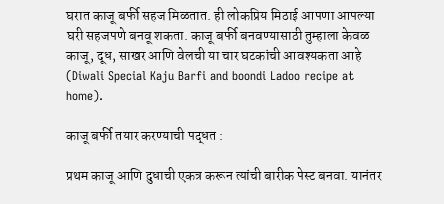घरात काजू बर्फी सहज मिळतात. ही लोकप्रिय मिठाई आपणा आपल्या घरी सहजपणे बनवू शकता. काजू बर्फी बनवण्यासाठी तुम्हाला केवळ काजू, दूध, साखर आणि वेलची या चार घटकांची आवश्यकता आहे (Diwali Special Kaju Barfi and boondi Ladoo recipe at home).

काजू बर्फी तयार करण्याची पद्धत :

प्रथम काजू आणि दुधाची एकत्र करून त्यांची बारीक पेस्ट बनवा. यानंतर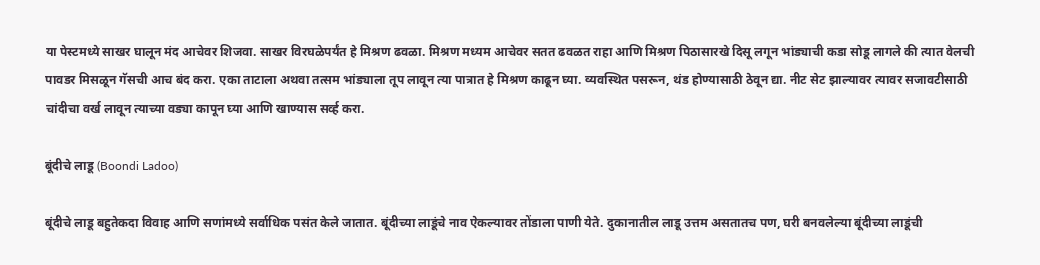या पेस्टमध्ये साखर घालून मंद आचेवर शिजवा. साखर विरघळेपर्यंत हे मिश्रण ढवळा. मिश्रण मध्यम आचेवर सतत ढवळत राहा आणि मिश्रण पिठासारखे दिसू लगून भांड्याची कडा सोडू लागले की त्यात वेलची पावडर मिसळून गॅसची आच बंद करा. एका ताटाला अथवा तत्सम भांड्याला तूप लावून त्या पात्रात हे मिश्रण काढून घ्या. व्यवस्थित पसरून, थंड होण्यासाठी ठेवून द्या. नीट सेट झाल्यावर त्यावर सजावटीसाठी चांदीचा वर्ख लावून त्याच्या वड्या कापून घ्या आणि खाण्यास सर्व्ह करा.

बूंदीचे लाडू (Boondi Ladoo)

बूंदीचे लाडू बहुतेकदा विवाह आणि सणांमध्ये सर्वाधिक पसंत केले जातात. बूंदीच्या लाडूंचे नाव ऐकल्यावर तोंडाला पाणी येते. दुकानातील लाडू उत्तम असतातच पण, घरी बनवलेल्या बूंदीच्या लाडूंची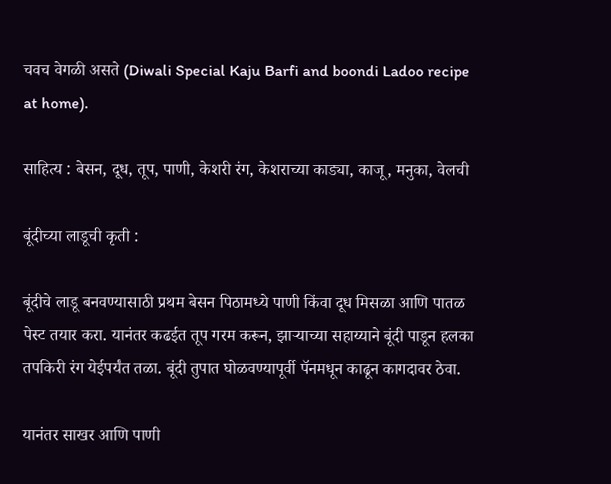चवच वेगळी असते (Diwali Special Kaju Barfi and boondi Ladoo recipe at home).

साहित्य : बेसन, दूध, तूप, पाणी, केशरी रंग, केशराच्या काड्या, काजू, मनुका, वेलची

बूंदीच्या लाडूची कृती :

बूंदीचे लाडू बनवण्यासाठी प्रथम बेसन पिठामध्ये पाणी किंवा दूध मिसळा आणि पातळ पेस्ट तयार करा. यानंतर कढईत तूप गरम करून, झाऱ्याच्या सहाय्याने बूंदी पाडून हलका तपकिरी रंग येईपर्यंत तळा. बूंदी तुपात घोळवण्यापूर्वी पॅनमधून काढून कागदावर ठेवा.

यानंतर साखर आणि पाणी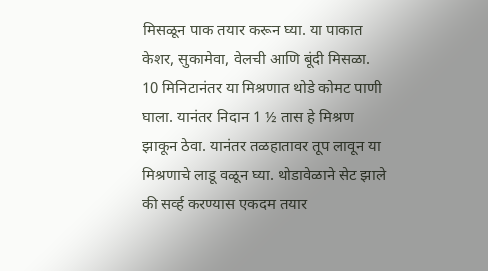मिसळून पाक तयार करून घ्या. या पाकात केशर, सुकामेवा, वेलची आणि बूंदी मिसळा. 10 मिनिटानंतर या मिश्रणात थोडे कोमट पाणी घाला. यानंतर निदान 1 ½ तास हे मिश्रण झाकून ठेवा. यानंतर तळहातावर तूप लावून या मिश्रणाचे लाडू वळून घ्या. थोडावेळाने सेट झाले की सर्व्ह करण्यास एकदम तयार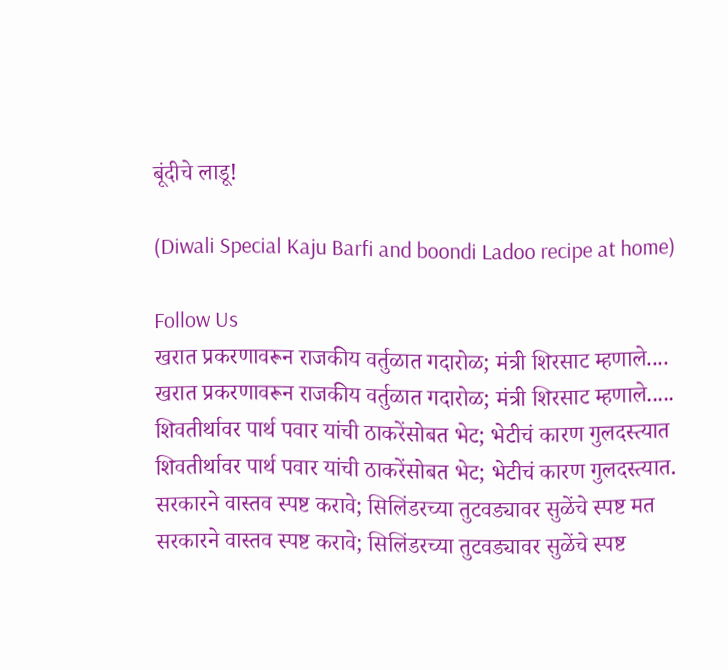बूंदीचे लाडू!

(Diwali Special Kaju Barfi and boondi Ladoo recipe at home)

Follow Us
खरात प्रकरणावरून राजकीय वर्तुळात गदारोळ; मंत्री शिरसाट म्हणाले....
खरात प्रकरणावरून राजकीय वर्तुळात गदारोळ; मंत्री शिरसाट म्हणाले.....
शिवतीर्थावर पार्थ पवार यांची ठाकरेंसोबत भेट; भेटीचं कारण गुलदस्त्यात
शिवतीर्थावर पार्थ पवार यांची ठाकरेंसोबत भेट; भेटीचं कारण गुलदस्त्यात.
सरकारने वास्तव स्पष्ट करावे; सिलिंडरच्या तुटवड्यावर सुळेंचे स्पष्ट मत
सरकारने वास्तव स्पष्ट करावे; सिलिंडरच्या तुटवड्यावर सुळेंचे स्पष्ट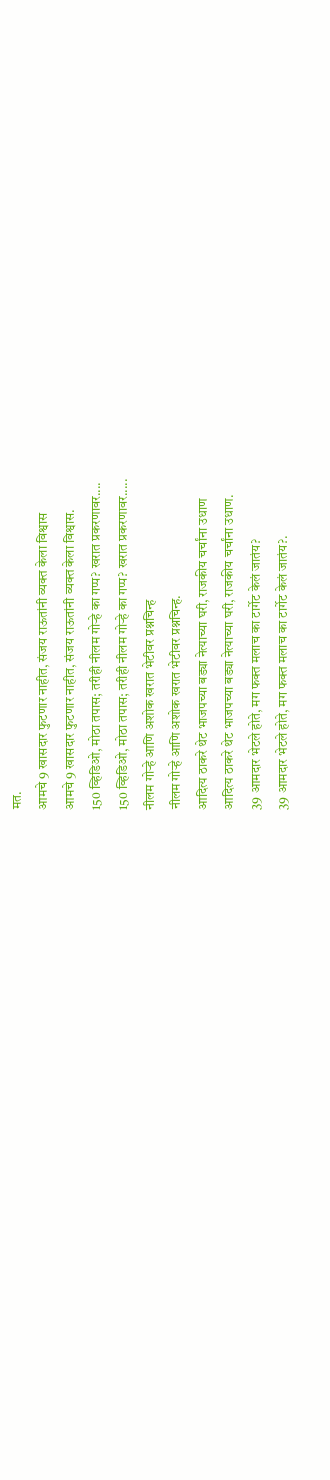मत.
आमचे 9 खासदार फुटणार नाहीत, संजय राऊतांनी व्यक्त केला विश्वास
आमचे 9 खासदार फुटणार नाहीत, संजय राऊतांनी व्यक्त केला विश्वास.
150 व्हिडिओ, मोठा तपास; तरीही नीलम गोऱ्हे का गप्प? खरात प्रकरणावर....
150 व्हिडिओ, मोठा तपास; तरीही नीलम गोऱ्हे का गप्प? खरात प्रकरणावर.....
नीलम गोऱ्हे आणि अशोक खरात भेटीवर प्रश्नचिन्ह
नीलम गोऱ्हे आणि अशोक खरात भेटीवर प्रश्नचिन्ह.
आदित्य ठाकरे थेट भाजपच्या बड्या नेत्याच्या घरी, राजकीय चर्चांना उधाण
आदित्य ठाकरे थेट भाजपच्या बड्या नेत्याच्या घरी, राजकीय चर्चांना उधाण.
39 आमदार भेटले होते, मग फक्त मलाच का टार्गेट केलं जातंय?
39 आमदार भेटले होते, मग फक्त मलाच का टार्गेट केलं जातंय?.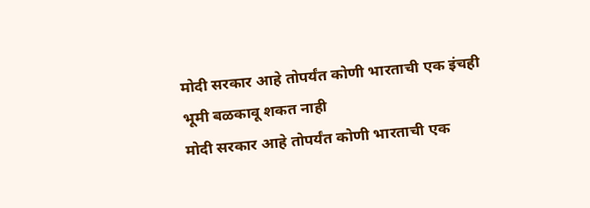मोदी सरकार आहे तोपर्यंत कोणी भारताची एक इंचही भूमी बळकावू शकत नाही
मोदी सरकार आहे तोपर्यंत कोणी भारताची एक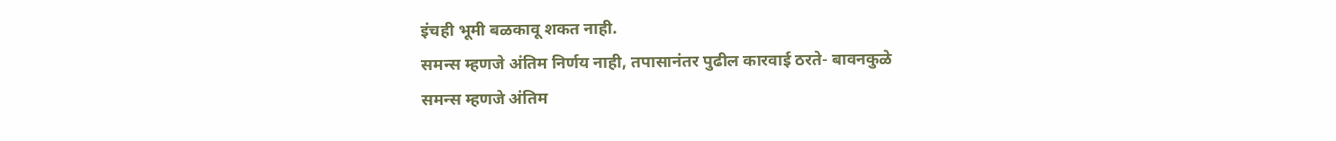इंचही भूमी बळकावू शकत नाही.
समन्स म्हणजे अंतिम निर्णय नाही, तपासानंतर पुढील कारवाई ठरते- बावनकुळे
समन्स म्हणजे अंतिम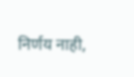निर्णय नाही,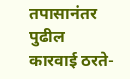तपासानंतर पुढील कारवाई ठरते-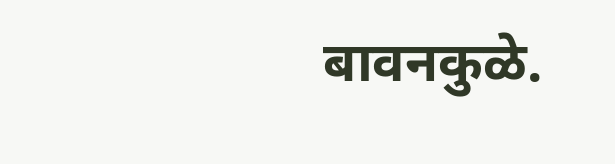बावनकुळे.